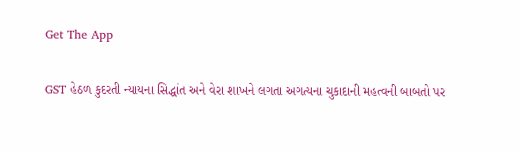Get The App

GST હેઠળ કુદરતી ન્યાયના સિદ્ધાંત અને વેરા શાખને લગતા અગત્યના ચુકાદાની મહત્વની બાબતો પર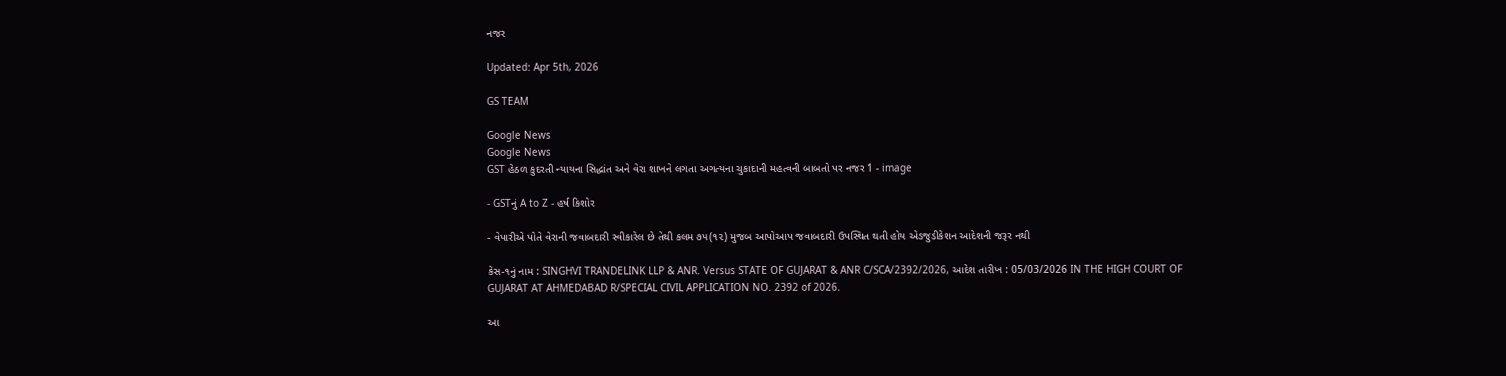નજર

Updated: Apr 5th, 2026

GS TEAM

Google News
Google News
GST હેઠળ કુદરતી ન્યાયના સિદ્ધાંત અને વેરા શાખને લગતા અગત્યના ચુકાદાની મહત્વની બાબતો પર નજર 1 - image

- GSTનું A to Z - હર્ષ કિશોર

- વેપારીએ પોતે વેરાની જવાબદારી સ્વીકારેલ છે તેથી કલમ ૭૫(૧૨) મુજબ આપોઆપ જવાબદારી ઉપસ્થિત થતી હોય એડજુડીકેશન આદેશની જરૂર નથી

કેસ-૧નું નામ : SINGHVI TRANDELINK LLP & ANR. Versus STATE OF GUJARAT & ANR C/SCA/2392/2026, આદેશ તારીખ : 05/03/2026 IN THE HIGH COURT OF GUJARAT AT AHMEDABAD R/SPECIAL CIVIL APPLICATION NO. 2392 of 2026.

આ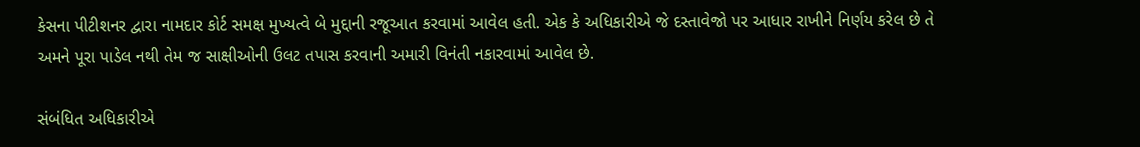કેસના પીટીશનર દ્વારા નામદાર કોર્ટ સમક્ષ મુખ્યત્વે બે મુદ્દાની રજૂઆત કરવામાં આવેલ હતી. એક કે અધિકારીએ જે દસ્તાવેજો પર આધાર રાખીને નિર્ણય કરેલ છે તે અમને પૂરા પાડેલ નથી તેમ જ સાક્ષીઓની ઉલટ તપાસ કરવાની અમારી વિનંતી નકારવામાં આવેલ છે.

સંબંધિત અધિકારીએ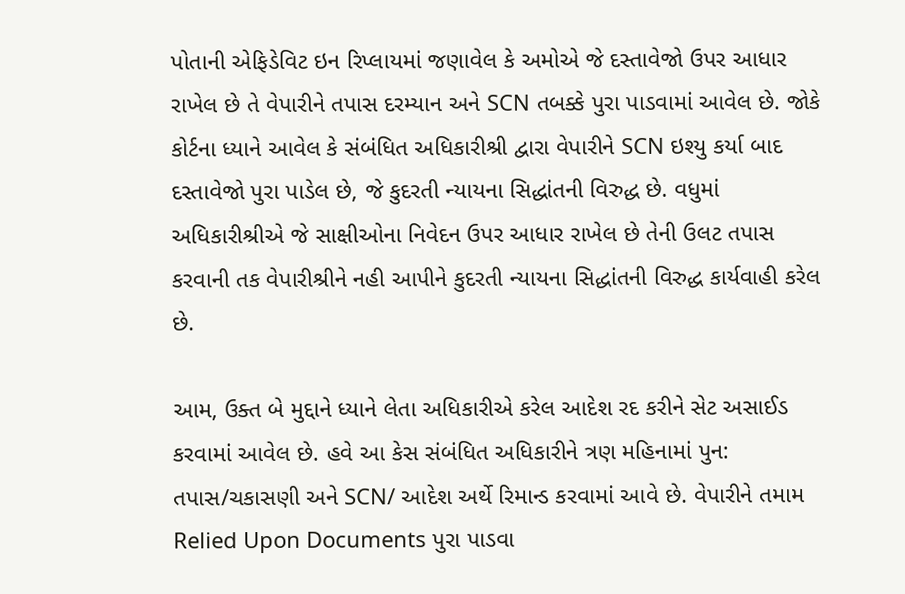પોતાની એફિડેવિટ ઇન રિપ્લાયમાં જણાવેલ કે અમોએ જે દસ્તાવેજો ઉપર આધાર રાખેલ છે તે વેપારીને તપાસ દરમ્યાન અને SCN તબક્કે પુરા પાડવામાં આવેલ છે. જોકે કોર્ટના ધ્યાને આવેલ કે સંબંધિત અધિકારીશ્રી દ્વારા વેપારીને SCN ઇશ્યુ કર્યા બાદ દસ્તાવેજો પુરા પાડેલ છે, જે કુદરતી ન્યાયના સિદ્ધાંતની વિરુદ્ધ છે. વધુમાં અધિકારીશ્રીએ જે સાક્ષીઓના નિવેદન ઉપર આધાર રાખેલ છે તેની ઉલટ તપાસ કરવાની તક વેપારીશ્રીને નહી આપીને કુદરતી ન્યાયના સિદ્ધાંતની વિરુદ્ધ કાર્યવાહી કરેલ છે.

આમ, ઉક્ત બે મુદ્દાને ધ્યાને લેતા અધિકારીએ કરેલ આદેશ રદ કરીને સેટ અસાઈડ કરવામાં આવેલ છે. હવે આ કેસ સંબંધિત અધિકારીને ત્રણ મહિનામાં પુન: તપાસ/ચકાસણી અને SCN/ આદેશ અર્થે રિમાન્ડ કરવામાં આવે છે. વેપારીને તમામ Relied Upon Documents પુરા પાડવા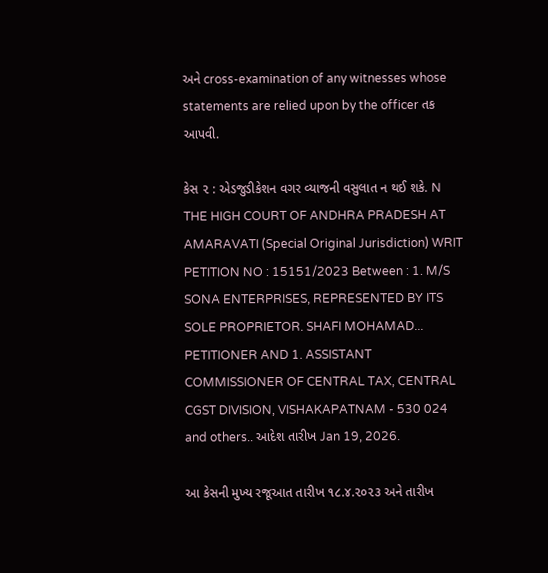અને cross-examination of any witnesses whose statements are relied upon by the officer તક આપવી.

કેસ ૨ : એડજુડીકેશન વગર વ્યાજની વસુલાત ન થઈ શકે. N THE HIGH COURT OF ANDHRA PRADESH AT AMARAVATI (Special Original Jurisdiction) WRIT PETITION NO : 15151/2023 Between : 1. M/S SONA ENTERPRISES, REPRESENTED BY ITS SOLE PROPRIETOR. SHAFI MOHAMAD... PETITIONER AND 1. ASSISTANT COMMISSIONER OF CENTRAL TAX, CENTRAL CGST DIVISION, VISHAKAPATNAM - 530 024 and others.. આદેશ તારીખ Jan 19, 2026.

આ કેસની મુખ્ય રજૂઆત તારીખ ૧૮.૪.૨૦૨૩ અને તારીખ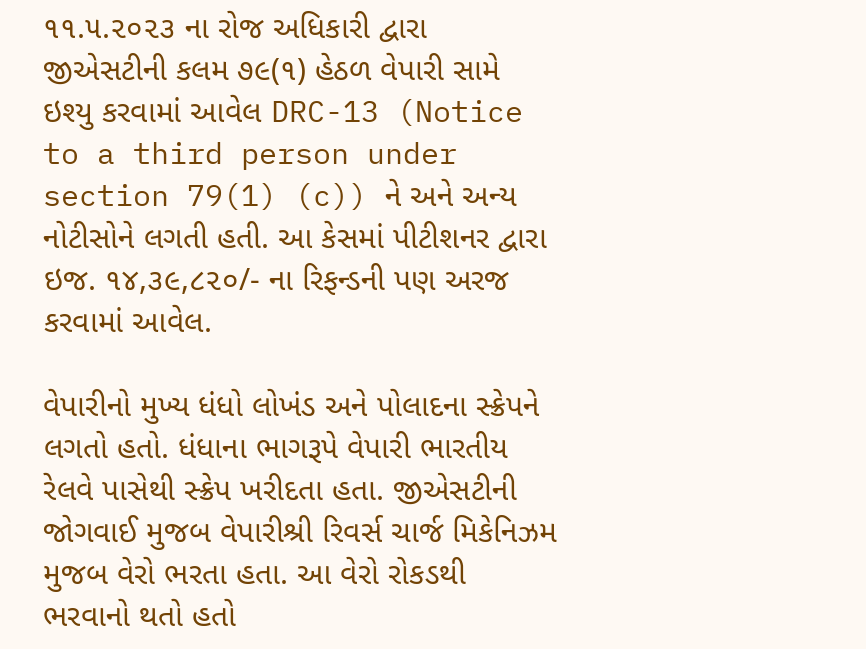૧૧.૫.૨૦૨૩ ના રોજ અધિકારી દ્વારા જીએસટીની કલમ ૭૯(૧) હેઠળ વેપારી સામે ઇશ્યુ કરવામાં આવેલ DRC-13 (Notice to a third person under section 79(1) (c)) ને અને અન્ય નોટીસોને લગતી હતી. આ કેસમાં પીટીશનર દ્વારા ઇજ. ૧૪,૩૯,૮૨૦/- ના રિફન્ડની પણ અરજ કરવામાં આવેલ.

વેપારીનો મુખ્ય ધંધો લોખંડ અને પોલાદના સ્ક્રેપને લગતો હતો. ધંધાના ભાગરૂપે વેપારી ભારતીય રેલવે પાસેથી સ્ક્રેપ ખરીદતા હતા. જીએસટીની જોગવાઈ મુજબ વેપારીશ્રી રિવર્સ ચાર્જ મિકેનિઝમ મુજબ વેરો ભરતા હતા. આ વેરો રોકડથી ભરવાનો થતો હતો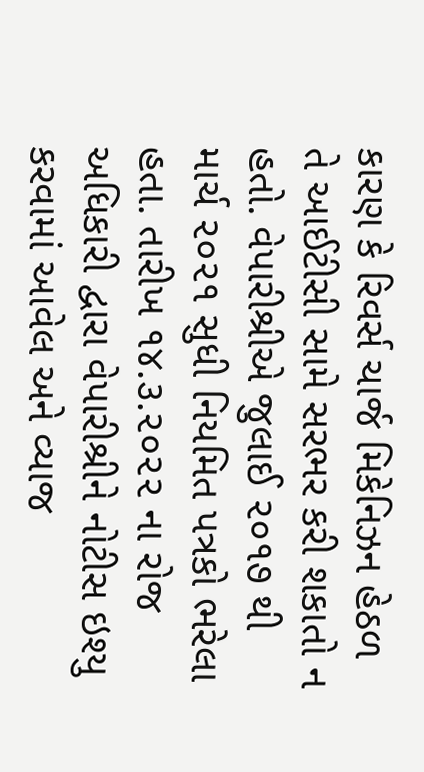કારણ કે રિવર્સ ચાર્જ મિકેનિઝન હેઠળ તે આઈટીસી સામે સરભર કરી શકાતો ન હતો. વેપારીશ્રીએ જુલાઈ ૨૦૧૭ થી માર્ચ ૨૦૨૧ સુધી નિયમિત પત્રકો ભરેલા હતા. તારીખ ૧૪.૩.૨૦૨૨ ના રોજ અધિકારી દ્વારા વેપારીશ્રીને નોટીસ ઇશ્યુ કરવામાં આવેલ અને વ્યાજ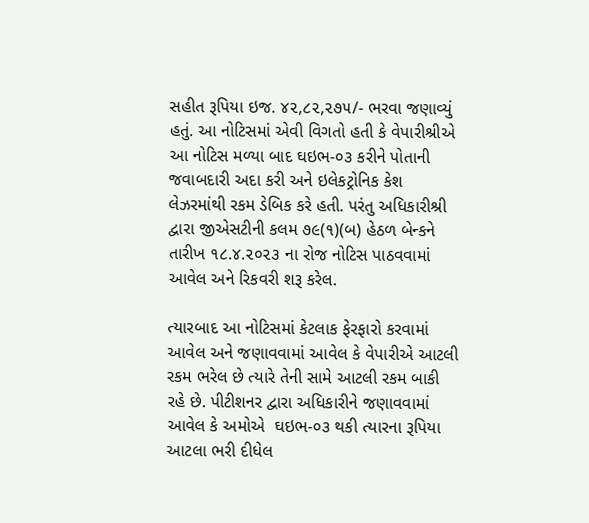સહીત રૂપિયા ઇજ. ૪૨,૮૨,૨૭૫/- ભરવા જણાવ્યું હતું. આ નોટિસમાં એવી વિગતો હતી કે વેપારીશ્રીએ આ નોટિસ મળ્યા બાદ ઘઇભ-૦૩ કરીને પોતાની જવાબદારી અદા કરી અને ઇલેકટ્રોનિક કેશ લેઝરમાંથી રકમ ડેબિક કરે હતી. પરંતુ અધિકારીશ્રી દ્વારા જીએસટીની કલમ ૭૯(૧)(બ) હેઠળ બેન્કને તારીખ ૧૮.૪.૨૦૨૩ ના રોજ નોટિસ પાઠવવામાં આવેલ અને રિકવરી શરૂ કરેલ.

ત્યારબાદ આ નોટિસમાં કેટલાક ફેરફારો કરવામાં આવેલ અને જણાવવામાં આવેલ કે વેપારીએ આટલી રકમ ભરેલ છે ત્યારે તેની સામે આટલી રકમ બાકી રહે છે. પીટીશનર દ્વારા અધિકારીને જણાવવામાં આવેલ કે અમોએ  ઘઇભ-૦૩ થકી ત્યારના રૂપિયા આટલા ભરી દીધેલ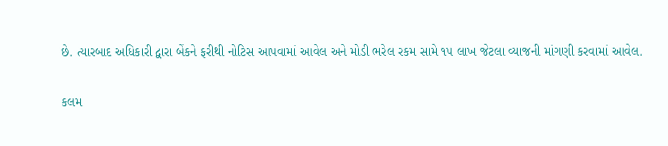છે. ત્યારબાદ અધિકારી દ્વારા બેંકને ફરીથી નોટિસ આપવામાં આવેલ અને મોડી ભરેલ રકમ સામે ૧૫ લાખ જેટલા વ્યાજની માંગણી કરવામાં આવેલ.

કલમ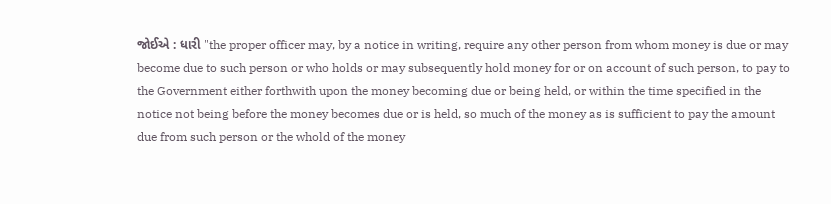જોઈએ : ધારી "the proper officer may, by a notice in writing, require any other person from whom money is due or may become due to such person or who holds or may subsequently hold money for or on account of such person, to pay to the Government either forthwith upon the money becoming due or being held, or within the time specified in the notice not being before the money becomes due or is held, so much of the money as is sufficient to pay the amount due from such person or the whold of the money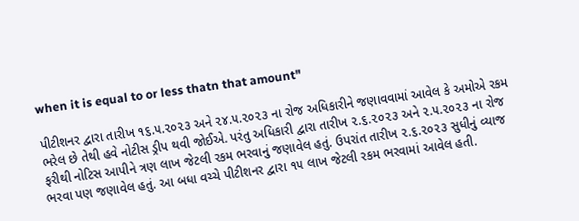when it is equal to or less thatn that amount"

પીટીશનર દ્વારા તારીખ ૧૬.૫.૨૦૨૩ અને ૨૪.૫.૨૦૨૩ ના રોજ અધિકારીને જણાવવામાં આવેલ કે અમોએ રકમ ભરેલ છે તેથી હવે નોટીસ ડ્રીપ થવી જોઈએ. પરંતુ અધિકારી દ્વારા તારીખ ૨.૬.૨૦૨૩ અને ૨.૫.૨૦૨૩ ના રોજ ફરીથી નોટિસ આપીને ત્રણ લાખ જેટલી રકમ ભરવાનું જણાવેલ હતું. ઉપરાંત તારીખ ૨.૬.૨૦૨૩ સુધીનું વ્યાજ ભરવા પણ જણાવેલ હતું. આ બધા વચ્ચે પીટીશનર દ્વારા ૧૫ લાખ જેટલી રકમ ભરવામાં આવેલ હતી.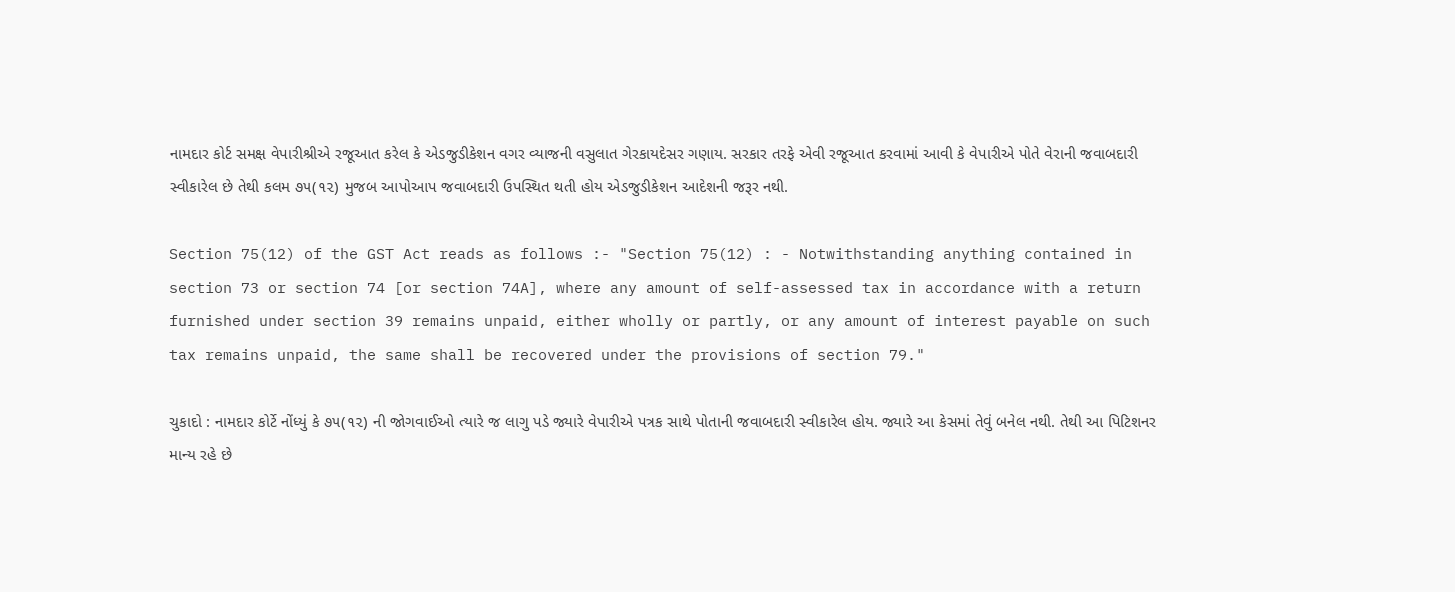નામદાર કોર્ટ સમક્ષ વેપારીશ્રીએ રજૂઆત કરેલ કે એડજુડીકેશન વગર વ્યાજની વસુલાત ગેરકાયદેસર ગણાય. સરકાર તરફે એવી રજૂઆત કરવામાં આવી કે વેપારીએ પોતે વેરાની જવાબદારી સ્વીકારેલ છે તેથી કલમ ૭૫(૧૨) મુજબ આપોઆપ જવાબદારી ઉપસ્થિત થતી હોય એડજુડીકેશન આદેશની જરૂર નથી.

Section 75(12) of the GST Act reads as follows :- "Section 75(12) : - Notwithstanding anything contained in section 73 or section 74 [or section 74A], where any amount of self-assessed tax in accordance with a return furnished under section 39 remains unpaid, either wholly or partly, or any amount of interest payable on such tax remains unpaid, the same shall be recovered under the provisions of section 79."

ચુકાદો : નામદાર કોર્ટે નોંધ્યું કે ૭૫(૧૨) ની જોગવાઈઓ ત્યારે જ લાગુ પડે જ્યારે વેપારીએ પત્રક સાથે પોતાની જવાબદારી સ્વીકારેલ હોય. જ્યારે આ કેસમાં તેવું બનેલ નથી. તેથી આ પિટિશનર માન્ય રહે છે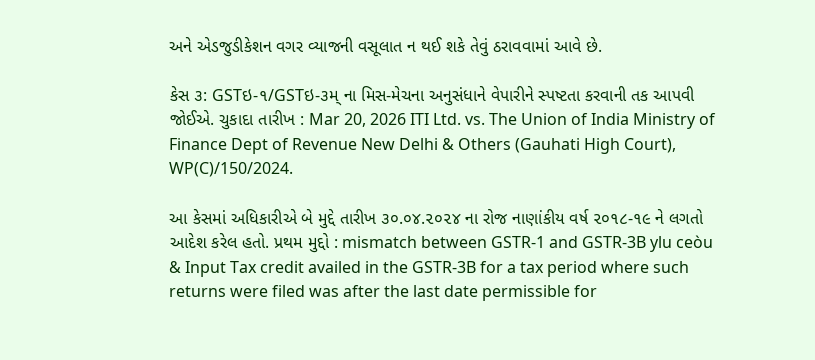અને એડજુડીકેશન વગર વ્યાજની વસૂલાત ન થઈ શકે તેવું ઠરાવવામાં આવે છે.

કેસ ૩: GSTઇ-૧/GSTઇ-૩મ્ ના મિસ-મેચના અનુસંધાને વેપારીને સ્પષ્ટતા કરવાની તક આપવી જોઈએ. ચુકાદા તારીખ : Mar 20, 2026 ITI Ltd. vs. The Union of India Ministry of Finance Dept of Revenue New Delhi & Others (Gauhati High Court), WP(C)/150/2024.

આ કેસમાં અધિકારીએ બે મુદ્દે તારીખ ૩૦.૦૪.૨૦૨૪ ના રોજ નાણાંકીય વર્ષ ૨૦૧૮-૧૯ ને લગતો આદેશ કરેલ હતો. પ્રથમ મુદ્દો : mismatch between GSTR-1 and GSTR-3B ylu ceòu & Input Tax credit availed in the GSTR-3B for a tax period where such returns were filed was after the last date permissible for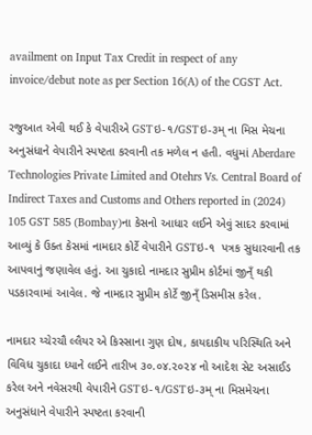availment on Input Tax Credit in respect of any invoice/debut note as per Section 16(A) of the CGST Act.

રજુઆત એવી થઈ કે વેપારીએ GSTઇ-૧/GSTઇ-૩મ્ ના મિસ મેચના અનુસંધાને વેપારીને સ્પષ્ટતા કરવાની તક મળેલ ન હતી. વધુમાં Aberdare Technologies Private Limited and Otehrs Vs. Central Board of Indirect Taxes and Customs and Others reported in (2024) 105 GST 585 (Bombay)ના કેસનો આધાર લઈને એવું સાદર કરવામાં આવ્યું કે ઉક્ત કેસમાં નામદાર કોર્ટે વેપારીને GSTઇ-૧  પત્રક સુધારવાની તક આપવાનું જણાવેલ હતું. આ ચુકાદો નામદાર સુપ્રીમ કોર્ટમાં જીન્ઁ થકી પડકારવામાં આવેલ. જે નામદાર સુપ્રીમ કોર્ટે જીન્ઁ ડિસમીસ કરેલ.

નામદાર ય્ચેરચૌ લ્લૈયર એ કિસ્સાના ગુણ દોષ, કાયદાકીય પરિસ્થિતિ અને વિવિધ ચુકાદા ધ્યાને લઈને તારીખ ૩૦.૦૪.૨૦૨૪ નો આદેશ સેટ અસાઈડ કરેલ અને નવેસરથી વેપારીને GSTઇ-૧/GSTઇ-૩મ્ ના મિસમેચના અનુસંધાને વેપારીને સ્પષ્ટતા કરવાની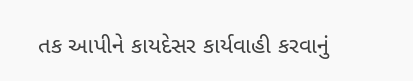તક આપીને કાયદેસર કાર્યવાહી કરવાનું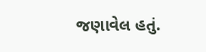જણાવેલ હતું.